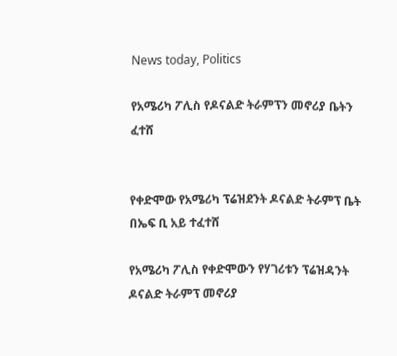News today, Politics

የአሜሪካ ፖሊስ የዶናልድ ትራምፕን መኖሪያ ቤትን ፈተሸ


የቀድሞው የአሜሪካ ፕሬዝደንት ዶናልድ ትራምፕ ቤት በኤፍ ቢ አይ ተፈተሸ

የአሜሪካ ፖሊስ የቀድሞውን የሃገሪቱን ፕሬዝዳንት ዶናልድ ትራምፕ መኖሪያ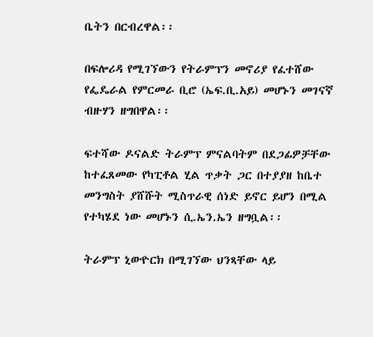ቤትን በርብረዋል፡፡

በፍሎሪዳ የሚገኘውን የትራምፕን መኖሪያ የፈተሸው የፌዴራል የምርመራ ቢሮ (ኤፍ.ቢ.አይ) መሆኑን መገናኛ ብዙሃን ዘግበዋል፡፡

ፍተሻው ዶናልድ ትራምፕ ምናልባትም በደጋፊዎቻቸው ከተፈጸመው የካፒቶል ሂል ጥቃት ጋር በተያያዘ ከቤተ መንግስት ያሸሹት ሚስጥራዊ ሰነድ ይኖር ይሆን በሚል የተካሄደ ነው መሆኑን ሲ.ኤን.ኤን ዘግቧል፡፡

ትራምፕ ኒውዮርክ በሚገኘው ህንጻቸው ላይ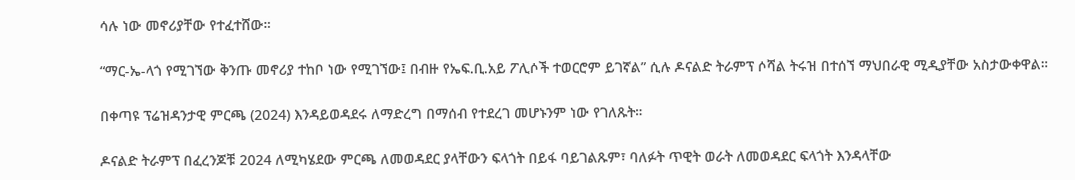ሳሉ ነው መኖሪያቸው የተፈተሸው።

“ማር-ኤ-ላጎ የሚገኘው ቅንጡ መኖሪያ ተከቦ ነው የሚገኘው፤ በብዙ የኤፍ.ቢ.አይ ፖሊሶች ተወርሮም ይገኛል” ሲሉ ዶናልድ ትራምፕ ሶሻል ትሩዝ በተሰኘ ማህበራዊ ሚዲያቸው አስታውቀዋል።

በቀጣዩ ፕሬዝዳንታዊ ምርጫ (2024) እንዳይወዳደሩ ለማድረግ በማሰብ የተደረገ መሆኑንም ነው የገለጹት።

ዶናልድ ትራምፕ በፈረንጆቹ 2024 ለሚካሄደው ምርጫ ለመወዳደር ያላቸውን ፍላጎት በይፋ ባይገልጹም፣ ባለፉት ጥዊት ወራት ለመወዳደር ፍላጎት እንዳላቸው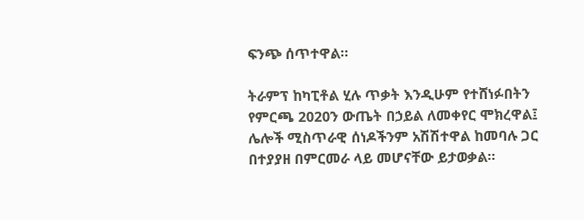ፍንጭ ሰጥተዋል፡፡

ትራምፕ ከካፒቶል ሂሉ ጥቃት እንዲሁም የተሸነፉበትን የምርጫ 2020ን ውጤት በኃይል ለመቀየር ሞክረዋል፤ ሌሎች ሚስጥራዊ ሰነዶችንም አሽሽተዋል ከመባሉ ጋር በተያያዘ በምርመራ ላይ መሆናቸው ይታወቃል።